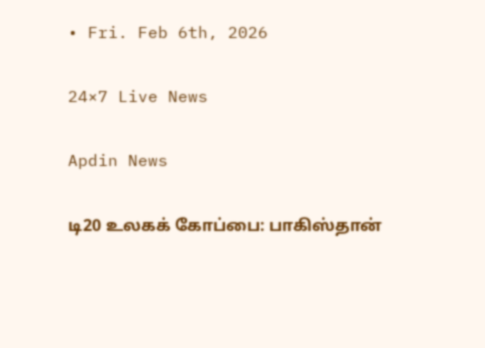• Fri. Feb 6th, 2026

24×7 Live News

Apdin News

டி20 உலகக் கோப்பை: பாகிஸ்தான்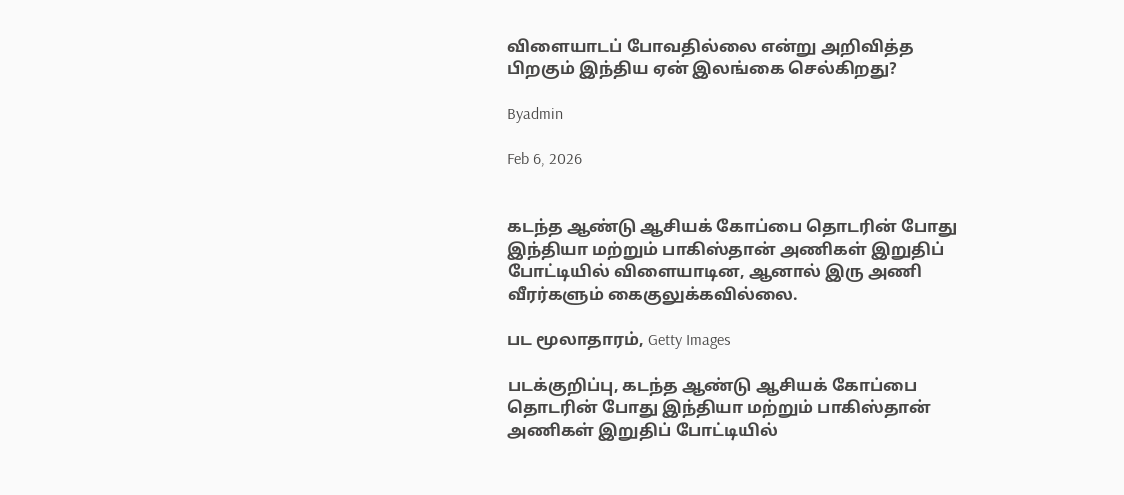விளையாடப் போவதில்லை என்று அறிவித்த பிறகும் இந்திய ஏன் இலங்கை செல்கிறது?

Byadmin

Feb 6, 2026


கடந்த ஆண்டு ஆசியக் கோப்பை தொடரின் போது இந்தியா மற்றும் பாகிஸ்தான் அணிகள் இறுதிப் போட்டியில் விளையாடின, ஆனால் இரு அணி வீரர்களும் கைகுலுக்கவில்லை.

பட மூலாதாரம், Getty Images

படக்குறிப்பு, கடந்த ஆண்டு ஆசியக் கோப்பை தொடரின் போது இந்தியா மற்றும் பாகிஸ்தான் அணிகள் இறுதிப் போட்டியில்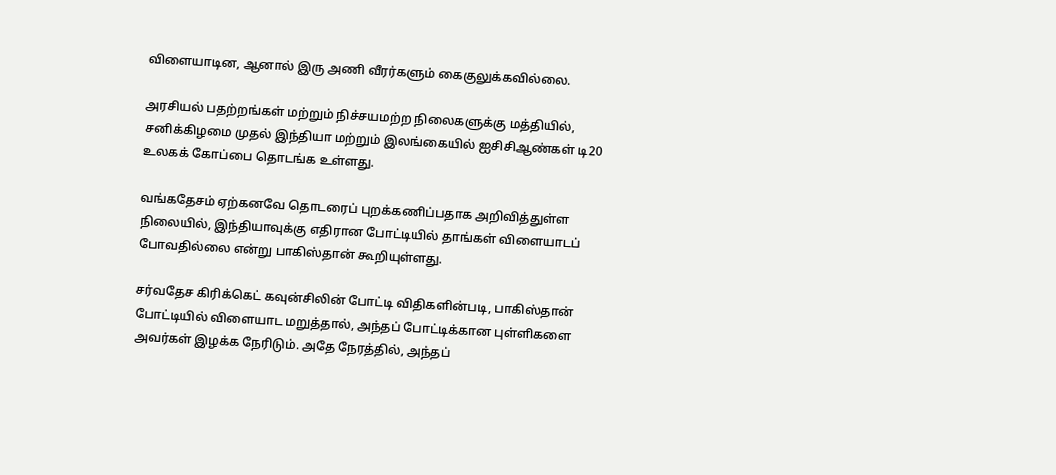விளையாடின, ஆனால் இரு அணி வீரர்களும் கைகுலுக்கவில்லை.

அரசியல் பதற்றங்கள் மற்றும் நிச்சயமற்ற நிலைகளுக்கு மத்தியில், சனிக்கிழமை முதல் இந்தியா மற்றும் இலங்கையில் ஐசிசிஆண்கள் டி20 உலகக் கோப்பை தொடங்க உள்ளது.

வங்கதேசம் ஏற்கனவே தொடரைப் புறக்கணிப்பதாக அறிவித்துள்ள நிலையில், இந்தியாவுக்கு எதிரான போட்டியில் தாங்கள் விளையாடப் போவதில்லை என்று பாகிஸ்தான் கூறியுள்ளது.

சர்வதேச கிரிக்கெட் கவுன்சிலின் போட்டி விதிகளின்படி, பாகிஸ்தான் போட்டியில் விளையாட மறுத்தால், அந்தப் போட்டிக்கான புள்ளிகளை அவர்கள் இழக்க நேரிடும். அதே நேரத்தில், அந்தப்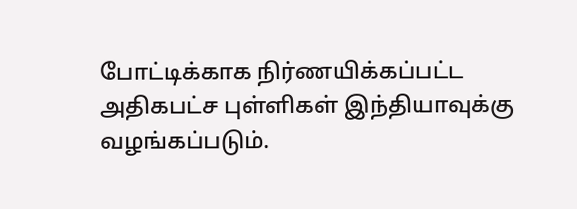போட்டிக்காக நிர்ணயிக்கப்பட்ட அதிகபட்ச புள்ளிகள் இந்தியாவுக்கு வழங்கப்படும்.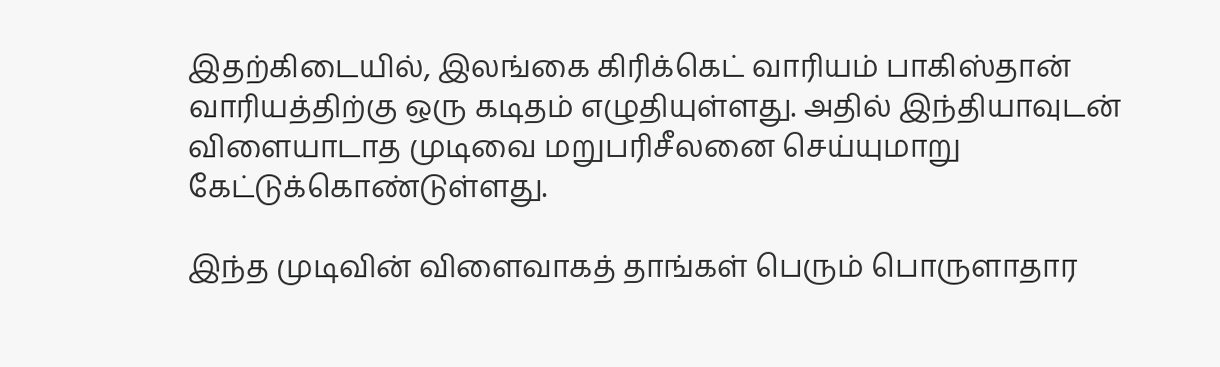இதற்கிடையில், இலங்கை கிரிக்கெட் வாரியம் பாகிஸ்தான் வாரியத்திற்கு ஒரு கடிதம் எழுதியுள்ளது. அதில் இந்தியாவுடன் விளையாடாத முடிவை மறுபரிசீலனை செய்யுமாறு கேட்டுக்கொண்டுள்ளது.

இந்த முடிவின் விளைவாகத் தாங்கள் பெரும் பொருளாதார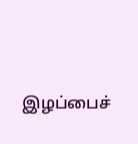இழப்பைச்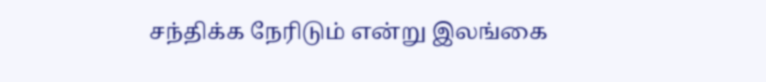சந்திக்க நேரிடும் என்று இலங்கை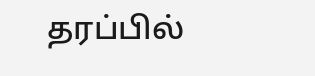தரப்பில்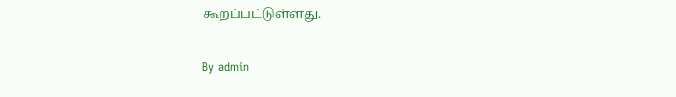கூறப்பட்டுள்ளது.

By admin